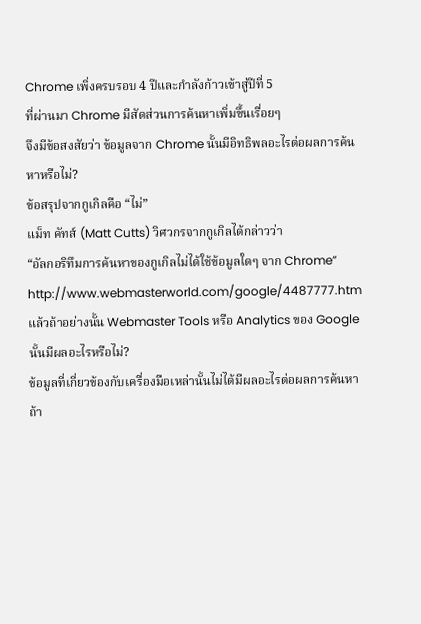Chrome เพิ่งครบรอบ 4 ปีและกำลังก้าวเข้าสู่ปีที่ 5
ที่ผ่านมา Chrome มีสัดส่วนการค้นหาเพิ่มขึ้นเรื่อยๆ
จึงมีข้อสงสัยว่า ข้อมูลจาก Chrome นั้นมีอิทธิพลอะไรต่อผลการค้นหาหรือไม่?
ข้อสรุปจากกูเกิลคือ “ไม่”
แม็ท คัทส์ (Matt Cutts) วิศวกรจากกูเกิลได้กล่าวว่า
“อัลกอริทึมการค้นหาของกูเกิลไม่ได้ใช้ข้อมูลใดๆ จาก Chrome”
http://www.webmasterworld.com/google/4487777.htm
แล้วถ้าอย่างนั้น Webmaster Tools หรือ Analytics ของ Google นั้นมีผลอะไรหรือไม่?
ข้อมูลที่เกี่ยวข้องกับเครื่องมือเหล่านั้นไม่ได้มีผลอะไรต่อผลการค้นหา
ถ้า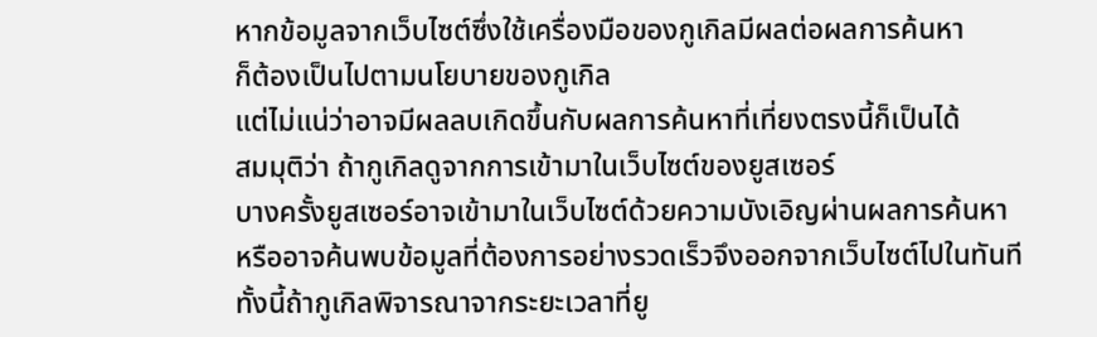หากข้อมูลจากเว็บไซต์ซึ่งใช้เครื่องมือของกูเกิลมีผลต่อผลการค้นหา
ก็ต้องเป็นไปตามนโยบายของกูเกิล
แต่ไม่แน่ว่าอาจมีผลลบเกิดขึ้นกับผลการค้นหาที่เที่ยงตรงนี้ก็เป็นได้
สมมุติว่า ถ้ากูเกิลดูจากการเข้ามาในเว็บไซต์ของยูสเซอร์
บางครั้งยูสเซอร์อาจเข้ามาในเว็บไซต์ด้วยความบังเอิญผ่านผลการค้นหา
หรืออาจค้นพบข้อมูลที่ต้องการอย่างรวดเร็วจึงออกจากเว็บไซต์ไปในทันที
ทั้งนี้ถ้ากูเกิลพิจารณาจากระยะเวลาที่ยู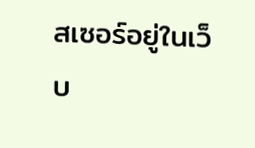สเซอร์อยู่ในเว็บ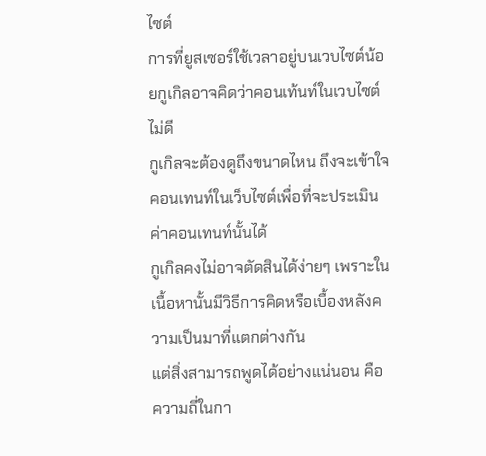ไซต์
การที่ยูสเซอร์ใช้เวลาอยู่บนเวบไซต์น้อยกูเกิลอาจคิดว่าคอนเท้นท์ในเวบไซต์ไม่ดี
กูเกิลจะต้องดูถึงขนาดไหน ถึงจะเข้าใจคอนเทนท์ในเว็บไซต์เพื่อที่จะประเมินค่าคอนเทนท์นั้นได้
กูเกิลคงไม่อาจตัดสินได้ง่ายๆ เพราะในเนื้อหานั้นมีวิธีการคิดหรือเบื้องหลังความเป็นมาที่แตกต่างกัน
แต่สิ่งสามารถพูดได้อย่างแน่นอน คือ ความถี่ในกา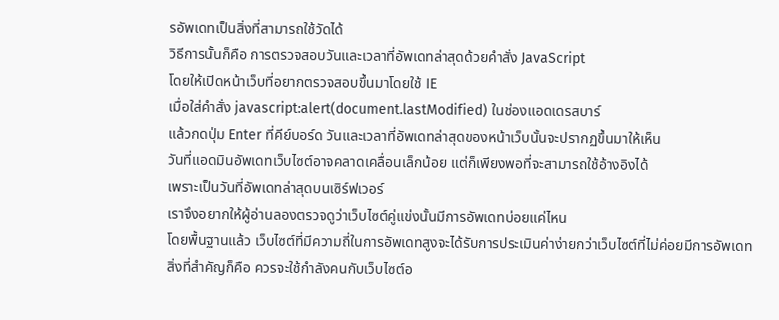รอัพเดทเป็นสิ่งที่สามารถใช้วัดได้
วิธีการนั้นก็คือ การตรวจสอบวันและเวลาที่อัพเดทล่าสุดด้วยคำสั่ง JavaScript
โดยให้เปิดหน้าเว็บที่อยากตรวจสอบขึ้นมาโดยใช้ IE
เมื่อใส่คำสั่ง javascript:alert(document.lastModified) ในช่องแอดเดรสบาร์
แล้วกดปุ่ม Enter ที่คีย์บอร์ด วันและเวลาที่อัพเดทล่าสุดของหน้าเว็บนั้นจะปรากฏขึ้นมาให้เห็น
วันที่แอดมินอัพเดทเว็บไซต์อาจคลาดเคลื่อนเล็กน้อย แต่ก็เพียงพอที่จะสามารถใช้อ้างอิงได้
เพราะเป็นวันที่อัพเดทล่าสุดบนเซิร์ฟเวอร์
เราจึงอยากให้ผู้อ่านลองตรวจดูว่าเว็บไซต์คู่แข่งนั้นมีการอัพเดทบ่อยแค่ไหน
โดยพื้นฐานแล้ว เว็บไซต์ที่มีความถี่ในการอัพเดทสูงจะได้รับการประเมินค่าง่ายกว่าเว็บไซต์ที่ไม่ค่อยมีการอัพเดท
สิ่งที่สำคัญก็คือ ควรจะใช้กำลังคนกับเว็บไซต์อ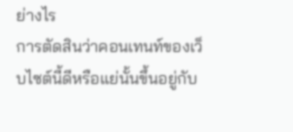ย่างไร
การตัดสินว่าคอนเทนท์ของเว็บไซต์นี้ดีหรือแย่นั้นขึ้นอยู่กับ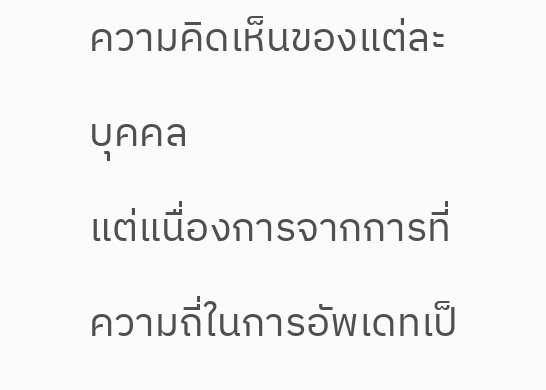ความคิดเห็นของแต่ละบุคคล
แต่แนื่องการจากการที่ความถี่ในการอัพเดทเป็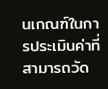นเกณฑ์ในการประเมินค่าที่สามารถวัด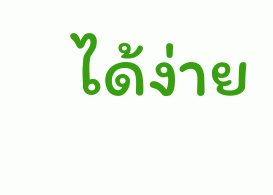ได้ง่าย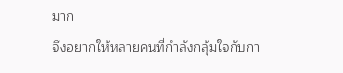มาก
จึงอยากให้หลายคนที่กำลังกลุ้มใจกับกา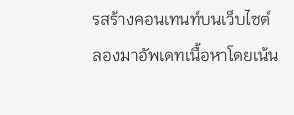รสร้างคอนเทนท์บนเว็บไซต์
ลองมาอัพเดทเนื้อหาโดยเน้น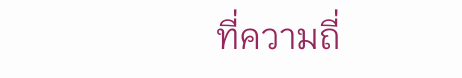ที่ความถี่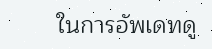ในการอัพเดทดู